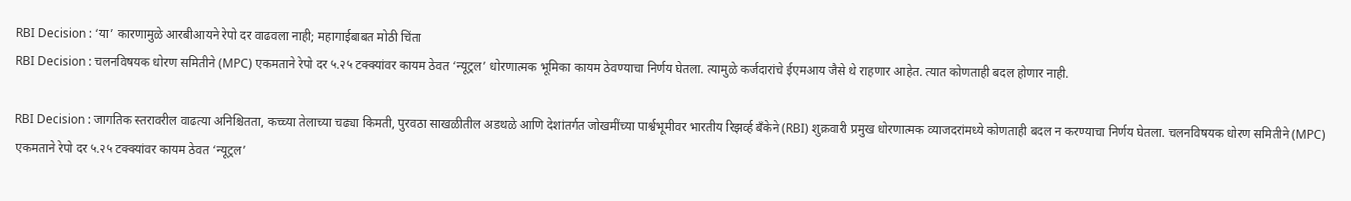RBI Decision : ‘या’ कारणामुळे आरबीआयने रेपो दर वाढवला नाही; महागाईबाबत मोठी चिंता
RBI Decision : चलनविषयक धोरण समितीने (MPC) एकमताने रेपो दर ५.२५ टक्क्यांवर कायम ठेवत ‘न्यूट्रल’ धोरणात्मक भूमिका कायम ठेवण्याचा निर्णय घेतला. त्यामुळे कर्जदारांचे ईएमआय जैसे थे राहणार आहेत. त्यात कोणताही बदल होणार नाही.

RBI Decision : जागतिक स्तरावरील वाढत्या अनिश्चितता, कच्च्या तेलाच्या चढ्या किमती, पुरवठा साखळीतील अडथळे आणि देशांतर्गत जोखमींच्या पार्श्वभूमीवर भारतीय रिझर्व्ह बँकेने (RBI) शुक्रवारी प्रमुख धोरणात्मक व्याजदरांमध्ये कोणताही बदल न करण्याचा निर्णय घेतला. चलनविषयक धोरण समितीने (MPC) एकमताने रेपो दर ५.२५ टक्क्यांवर कायम ठेवत ‘न्यूट्रल’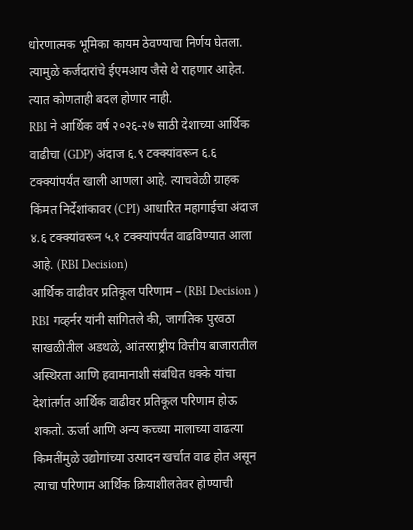धोरणात्मक भूमिका कायम ठेवण्याचा निर्णय घेतला. त्यामुळे कर्जदारांचे ईएमआय जैसे थे राहणार आहेत. त्यात कोणताही बदल होणार नाही.
RBI ने आर्थिक वर्ष २०२६-२७ साठी देशाच्या आर्थिक वाढीचा (GDP) अंदाज ६.९ टक्क्यांवरून ६.६ टक्क्यांपर्यंत खाली आणला आहे. त्याचवेळी ग्राहक किंमत निर्देशांकावर (CPI) आधारित महागाईचा अंदाज ४.६ टक्क्यांवरून ५.१ टक्क्यांपर्यंत वाढविण्यात आला आहे. (RBI Decision)
आर्थिक वाढीवर प्रतिकूल परिणाम – (RBI Decision )
RBI गव्हर्नर यांनी सांगितले की, जागतिक पुरवठा साखळीतील अडथळे, आंतरराष्ट्रीय वित्तीय बाजारातील अस्थिरता आणि हवामानाशी संबंधित धक्के यांचा देशांतर्गत आर्थिक वाढीवर प्रतिकूल परिणाम होऊ शकतो. ऊर्जा आणि अन्य कच्च्या मालाच्या वाढत्या किमतींमुळे उद्योगांच्या उत्पादन खर्चात वाढ होत असून त्याचा परिणाम आर्थिक क्रियाशीलतेवर होण्याची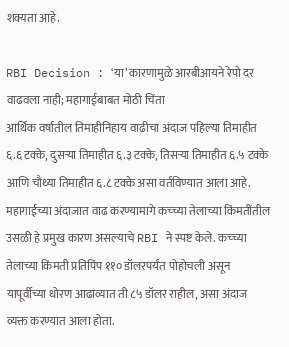शक्यता आहे.

RBI Decision : ‘या’ कारणामुळे आरबीआयने रेपो दर वाढवला नाही; महागाईबाबत मोठी चिंता
आर्थिक वर्षातील तिमाहीनिहाय वाढीचा अंदाज पहिल्या तिमाहीत ६.६ टक्के, दुसऱ्या तिमाहीत ६.३ टक्के, तिसऱ्या तिमाहीत ६.५ टक्के आणि चौथ्या तिमाहीत ६.८ टक्के असा वर्तविण्यात आला आहे.
महागाईच्या अंदाजात वाढ करण्यामागे कच्च्या तेलाच्या किंमतींतील उसळी हे प्रमुख कारण असल्याचे RBI ने स्पष्ट केले. कच्च्या तेलाच्या किंमती प्रतिपिंप ११० डॉलरपर्यंत पोहोचली असून यापूर्वीच्या धोरण आढाव्यात ती ८५ डॉलर राहील, असा अंदाज व्यक्त करण्यात आला होता.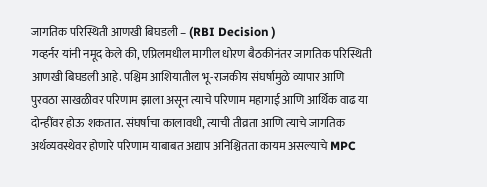जागतिक परिस्थिती आणखी बिघडली – (RBI Decision )
गव्हर्नर यांनी नमूद केले की, एप्रिलमधील मागील धोरण बैठकीनंतर जागतिक परिस्थिती आणखी बिघडली आहे. पश्चिम आशियातील भू-राजकीय संघर्षामुळे व्यापार आणि पुरवठा साखळीवर परिणाम झाला असून त्याचे परिणाम महागाई आणि आर्थिक वाढ या दोन्हींवर होऊ शकतात. संघर्षाचा कालावधी, त्याची तीव्रता आणि त्याचे जागतिक अर्थव्यवस्थेवर होणारे परिणाम याबाबत अद्याप अनिश्चितता कायम असल्याचे MPC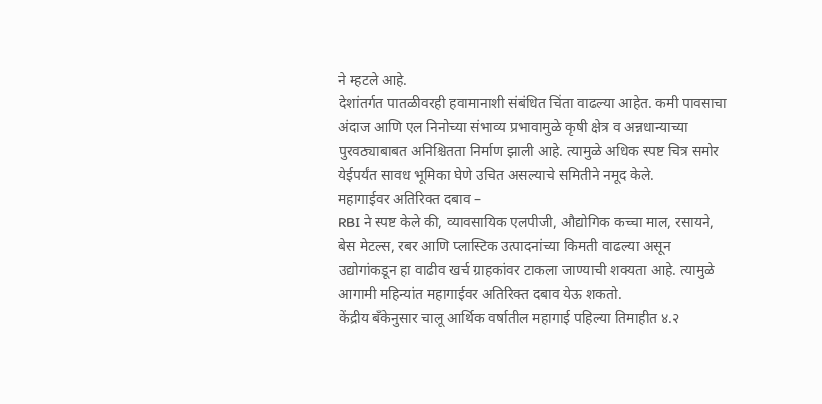ने म्हटले आहे.
देशांतर्गत पातळीवरही हवामानाशी संबंधित चिंता वाढल्या आहेत. कमी पावसाचा अंदाज आणि एल निनोच्या संभाव्य प्रभावामुळे कृषी क्षेत्र व अन्नधान्याच्या पुरवठ्याबाबत अनिश्चितता निर्माण झाली आहे. त्यामुळे अधिक स्पष्ट चित्र समोर येईपर्यंत सावध भूमिका घेणे उचित असल्याचे समितीने नमूद केले.
महागाईवर अतिरिक्त दबाव –
RBI ने स्पष्ट केले की, व्यावसायिक एलपीजी, औद्योगिक कच्चा माल, रसायने, बेस मेटल्स, रबर आणि प्लास्टिक उत्पादनांच्या किमती वाढल्या असून उद्योगांकडून हा वाढीव खर्च ग्राहकांवर टाकला जाण्याची शक्यता आहे. त्यामुळे आगामी महिन्यांत महागाईवर अतिरिक्त दबाव येऊ शकतो.
केंद्रीय बँकेनुसार चालू आर्थिक वर्षातील महागाई पहिल्या तिमाहीत ४.२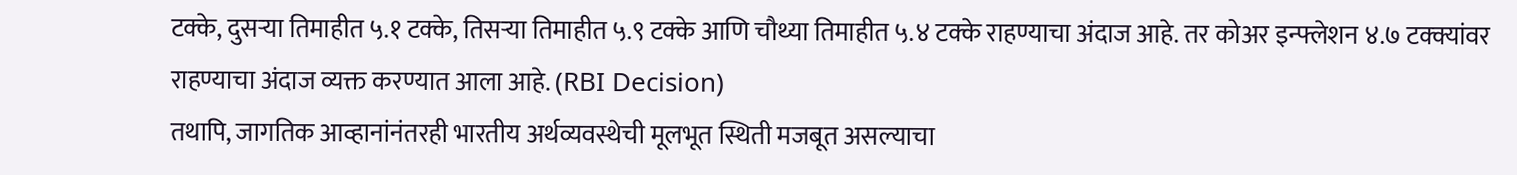टक्के, दुसऱ्या तिमाहीत ५.१ टक्के, तिसऱ्या तिमाहीत ५.९ टक्के आणि चौथ्या तिमाहीत ५.४ टक्के राहण्याचा अंदाज आहे. तर कोअर इन्फ्लेशन ४.७ टक्क्यांवर राहण्याचा अंदाज व्यक्त करण्यात आला आहे. (RBI Decision)
तथापि, जागतिक आव्हानांनंतरही भारतीय अर्थव्यवस्थेची मूलभूत स्थिती मजबूत असल्याचा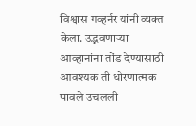विश्वास गव्हर्नर यांनी व्यक्त केला. उद्भवणाऱ्या आव्हानांना तोंड देण्यासाठी आवश्यक ती धोरणात्मक पावले उचलली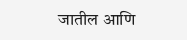जातील आणि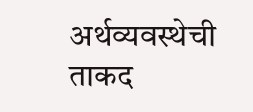अर्थव्यवस्थेची ताकद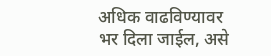अधिक वाढविण्यावर भर दिला जाईल, असे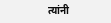त्यांनी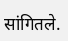सांगितले.